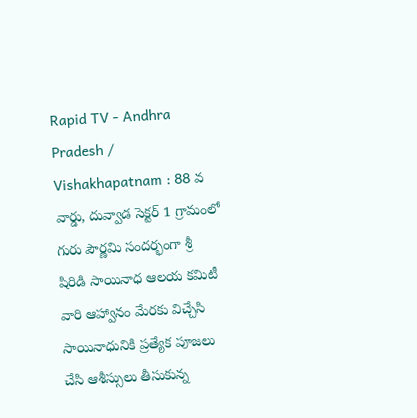Rapid TV - Andhra Pradesh / Vishakhapatnam : 88 వ వార్డు, దువ్వాడ సెక్టర్ 1 గ్రామంలో గురు పౌర్ణమి సందర్భంగా శ్రీ షిరిడి సాయినాధ ఆలయ కమిటీ వారి ఆహ్వానం మేరకు విచ్చేసి సాయినాధునికి ప్రత్యేక పూజలు చేసి ఆశీస్సులు తీసుకున్న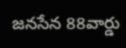జనసేన 88వార్డు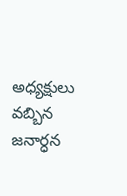అధ్యక్షులు వబ్బిన జనార్ధన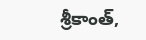శ్రీకాంత్,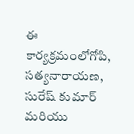ఈ కార్యక్రమంలోగోపి, సత్యనారాయణ, సురేష్ కుమార్ మరియు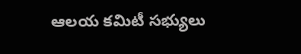ఆలయ కమిటీ సభ్యులు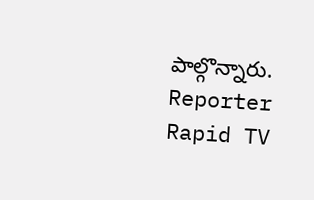పాల్గొన్నారు.
Reporter
Rapid TV